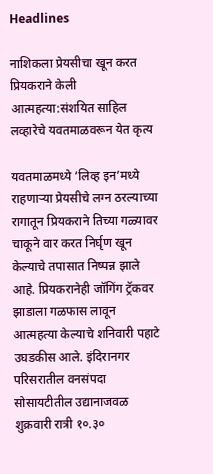Headlines

नाशिकला प्रेयसीचा खून करत प्रियकराने केली आत्महत्या:संशयित साहिल लव्हारेचे यवतमाळवरून येत कृत्य

यवतमाळमध्ये ‘लिव्ह इन’मध्ये राहणाऱ्या प्रेयसीचे लग्न ठरल्याच्या रागातून प्रियकराने तिच्या गळ्यावर चाकूने वार करत निर्घृण खून केल्याचे तपासात निष्पन्न झाले आहे. प्रियकरानेही जॉगिंग ट्रॅकवर झाडाला गळफास लावून आत्महत्या केल्याचे शनिवारी पहाटे उघडकीस आले. इंदिरानगर परिसरातील वनसंपदा सोसायटीतील उद्यानाजवळ शुक्रवारी रात्री १०.३०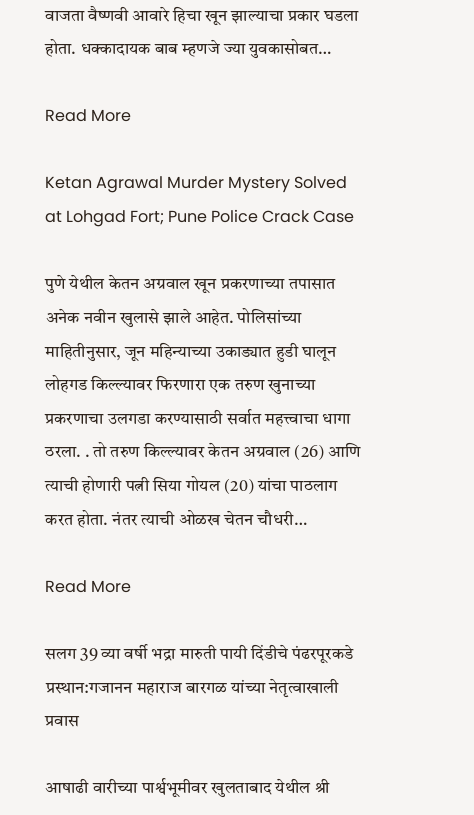वाजता वैष्णवी आवारे हिचा खून झाल्याचा प्रकार घडला होता. धक्कादायक बाब म्हणजे ज्या युवकासोबत…

Read More

Ketan Agrawal Murder Mystery Solved at Lohgad Fort; Pune Police Crack Case

पुणे येथील केतन अग्रवाल खून प्रकरणाच्या तपासात अनेक नवीन खुलासे झाले आहेत. पोलिसांच्या माहितीनुसार, जून महिन्याच्या उकाड्यात हुडी घालून लोहगड किल्ल्यावर फिरणारा एक तरुण खुनाच्या प्रकरणाचा उलगडा करण्यासाठी सर्वात महत्त्वाचा धागा ठरला. . तो तरुण किल्ल्यावर केतन अग्रवाल (26) आणि त्याची होणारी पत्नी सिया गोयल (20) यांचा पाठलाग करत होता. नंतर त्याची ओळख चेतन चौधरी…

Read More

सलग 39 व्या वर्षी भद्रा मारुती पायी दिंडीचे पंढरपूरकडे प्रस्थान:गजानन महाराज बारगळ यांच्या नेतृत्वाखाली प्रवास

आषाढी वारीच्या पार्श्वभूमीवर खुलताबाद येथील श्री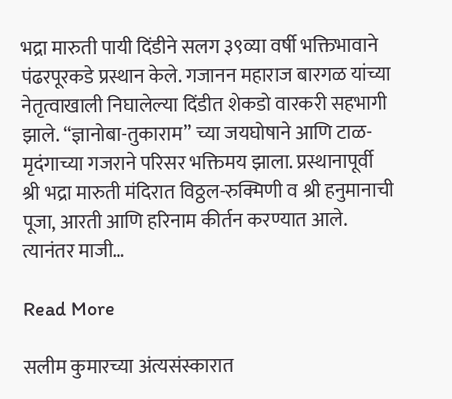भद्रा मारुती पायी दिंडीने सलग ३९व्या वर्षी भक्तिभावाने पंढरपूरकडे प्रस्थान केले. गजानन महाराज बारगळ यांच्या नेतृत्वाखाली निघालेल्या दिंडीत शेकडो वारकरी सहभागी झाले. “ज्ञानोबा-तुकाराम” च्या जयघोषाने आणि टाळ-मृदंगाच्या गजराने परिसर भक्तिमय झाला. प्रस्थानापूर्वी श्री भद्रा मारुती मंदिरात विठ्ठल-रुक्मिणी व श्री हनुमानाची पूजा, आरती आणि हरिनाम कीर्तन करण्यात आले. त्यानंतर माजी…

Read More

सलीम कुमारच्या अंत्यसंस्कारात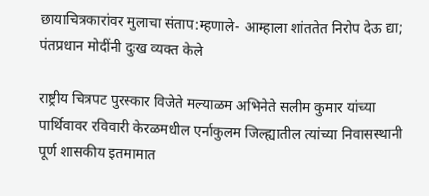छायाचित्रकारांवर मुलाचा संताप:म्हणाले- आम्हाला शांततेत निरोप देऊ द्या; पंतप्रधान मोदींनी दुःख व्यक्त केले

राष्ट्रीय चित्रपट पुरस्कार विजेते मल्याळम अभिनेते सलीम कुमार यांच्या पार्थिवावर रविवारी केरळमधील एर्नाकुलम जिल्ह्यातील त्यांच्या निवासस्थानी पूर्ण शासकीय इतमामात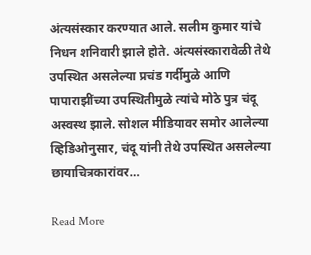अंत्यसंस्कार करण्यात आले. सलीम कुमार यांचे निधन शनिवारी झाले होते. अंत्यसंस्कारावेळी तेथे उपस्थित असलेल्या प्रचंड गर्दीमुळे आणि पापाराझींच्या उपस्थितीमुळे त्यांचे मोठे पुत्र चंदू अस्वस्थ झाले. सोशल मीडियावर समोर आलेल्या व्हिडिओनुसार, चंदू यांनी तेथे उपस्थित असलेल्या छायाचित्रकारांवर…

Read More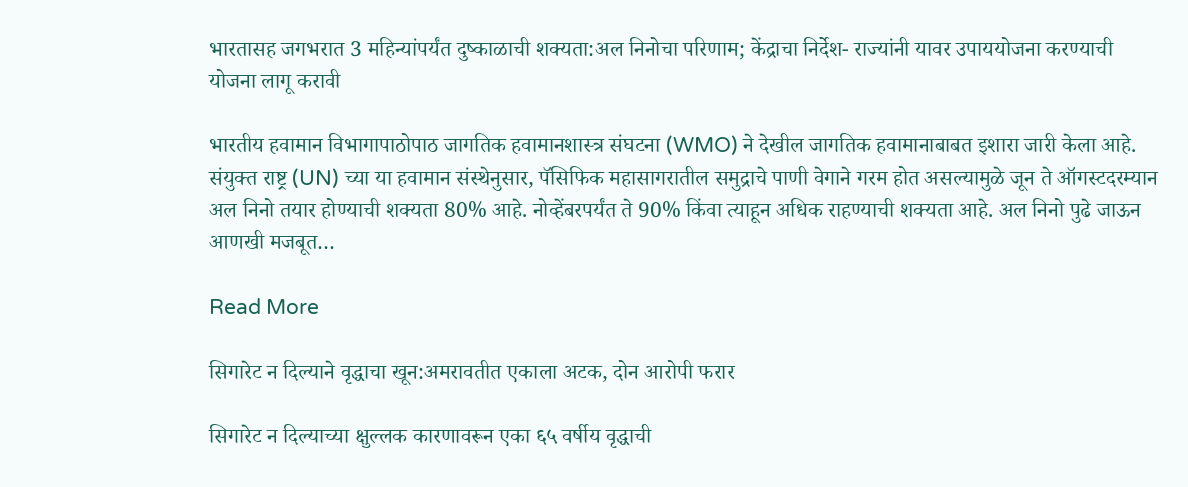भारतासह जगभरात 3 महिन्यांपर्यंत दुष्काळाची शक्यता:अल निनोचा परिणाम; केंद्राचा निर्देश- राज्यांनी यावर उपाययोजना करण्याची योजना लागू करावी

भारतीय हवामान विभागापाठोपाठ जागतिक हवामानशास्त्र संघटना (WMO) ने देखील जागतिक हवामानाबाबत इशारा जारी केला आहे. संयुक्त राष्ट्र (UN) च्या या हवामान संस्थेनुसार, पॅसिफिक महासागरातील समुद्राचे पाणी वेगाने गरम होत असल्यामुळे जून ते ऑगस्टदरम्यान अल निनो तयार होण्याची शक्यता 80% आहे. नोव्हेंबरपर्यंत ते 90% किंवा त्याहून अधिक राहण्याची शक्यता आहे. अल निनो पुढे जाऊन आणखी मजबूत…

Read More

सिगारेट न दिल्याने वृद्धाचा खून:अमरावतीत एकाला अटक, दोन आरोपी फरार

सिगारेट न दिल्याच्या क्षुल्लक कारणावरून एका ६५ वर्षीय वृद्धाची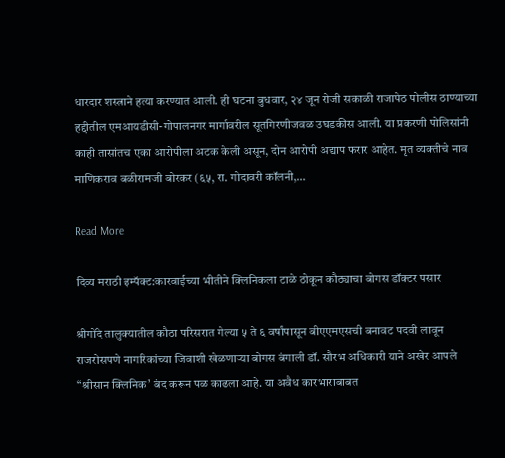धारदार शस्त्राने हत्या करण्यात आली. ही घटना बुधवार, २४ जून रोजी सकाळी राजापेठ पोलीस ठाण्याच्या हद्दीतील एमआयडीसी-गोपालनगर मार्गावरील सूतगिरणीजवळ उघडकीस आली. या प्रकरणी पोलिसांनी काही तासांतच एका आरोपीला अटक केली असून, दोन आरोपी अद्याप फरार आहेत. मृत व्यक्तीचे नाव माणिकराव बळीरामजी बोरकर (६५, रा. गोदावरी कॉलनी,…

Read More

दिव्य मराठी इम्पॅक्ट:कारवाईच्या भीतीने क्लिनिकला टाळे ठोकून कौठ्याचा बोगस डॉक्टर पसार

श्रीगोंदे तालुक्यातील कौठा परिसरात गेल्या ५ ते ६ वर्षांपासून बीएएमएसची बनावट पदवी लावून राजरोसपणे नागरिकांच्या जिवाशी खेळणाऱ्या बोगस बंगाली डॉ. सौरभ अधिकारी याने अखेर आपले “श्रीसान क्लिनिक’ बंद करून पळ काढला आहे. या अवैध कारभाराबाबत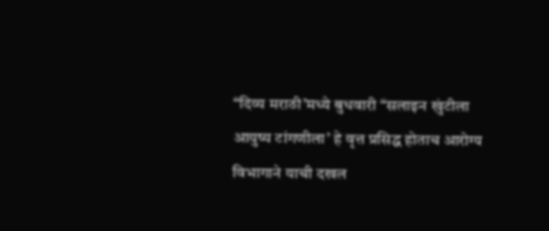“दिव्य मराठी’मध्ये बुधवारी “सलाइन खुंटीला आयुष्य टांगणीला’ हे वृत्त प्रसिद्ध होताच आरोग्य विभागाने याची दखल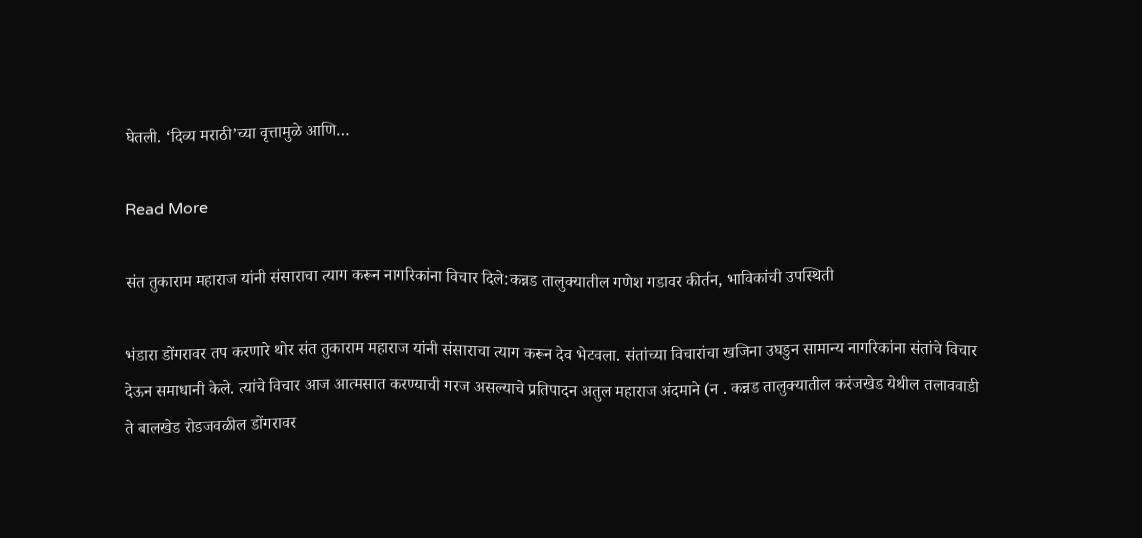घेतली. ‘दिव्य मराठी’च्या वृत्तामुळे आणि…

Read More

संत तुकाराम महाराज यांनी संसाराचा त्याग करून नागरिकांना विचार दिले:कन्नड तालुक्यातील गणेश गडावर कीर्तन, भाविकांची उपस्थिती

भंडारा डोंगरावर तप करणारे थोर संत तुकाराम महाराज यांनी संसाराचा त्याग करून देव भेटवला. संतांच्या विचारांचा खजिना उघडुन सामान्य नागरिकांना संतांचे विचार देऊन समाधानी केले. त्यांचे विचार आज आत्मसात करण्याची गरज असल्याचे प्रतिपादन अतुल महाराज अंदमाने (न . कन्नड तालुक्यातील करंजखेड येथील तलाववाडी ते बालखेड रोडजवळील डोंगरावर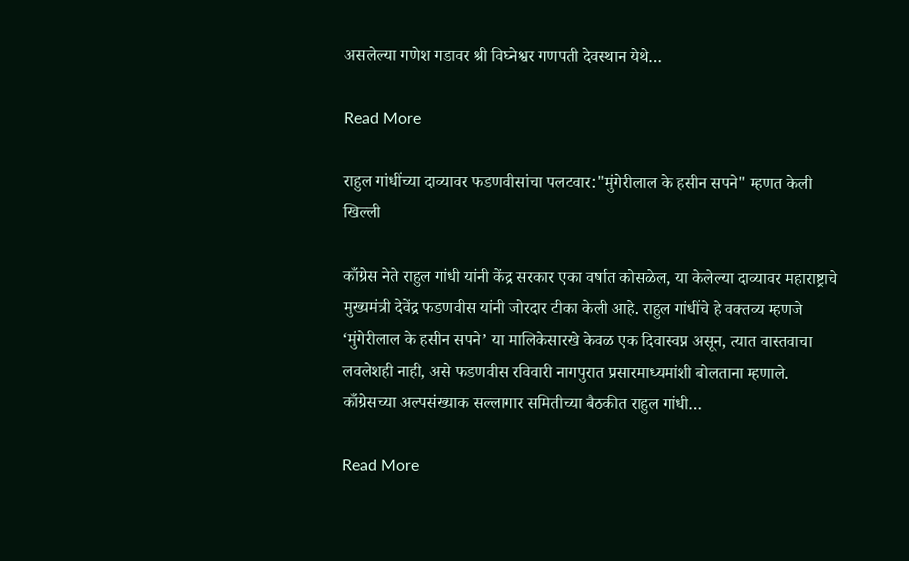असलेल्या गणेश गडावर श्री विघ्नेश्वर गणपती देवस्थान येथे…

Read More

राहुल गांधींच्या दाव्यावर फडणवीसांचा पलटवार:"मुंगेरीलाल के हसीन सपने" म्हणत केली खिल्ली

काँग्रेस नेते राहुल गांधी यांनी केंद्र सरकार एका वर्षात कोसळेल, या केलेल्या दाव्यावर महाराष्ट्राचे मुख्यमंत्री देवेंद्र फडणवीस यांनी जोरदार टीका केली आहे. राहुल गांधींचे हे वक्तव्य म्हणजे ‘मुंगेरीलाल के हसीन सपने’ या मालिकेसारखे केवळ एक दिवास्वप्न असून, त्यात वास्तवाचा लवलेशही नाही, असे फडणवीस रविवारी नागपुरात प्रसारमाध्यमांशी बोलताना म्हणाले. काँग्रेसच्या अल्पसंख्याक सल्लागार समितीच्या बैठकीत राहुल गांधी…

Read More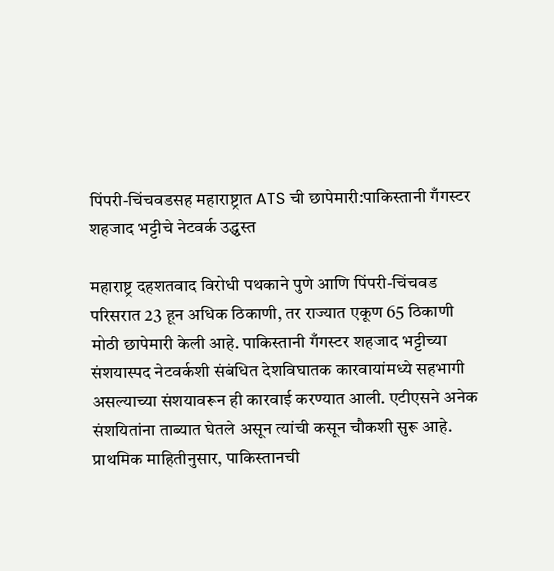पिंपरी-चिंचवडसह महाराष्ट्रात ATS ची छापेमारी:पाकिस्तानी गँगस्टर शहजाद भट्टीचे नेटवर्क उद्ध्वस्त

महाराष्ट्र दहशतवाद विरोधी पथकाने पुणे आणि पिंपरी-चिंचवड परिसरात 23 हून अधिक ठिकाणी, तर राज्यात एकूण 65 ठिकाणी मोठी छापेमारी केली आहे. पाकिस्तानी गँगस्टर शहजाद भट्टीच्या संशयास्पद नेटवर्कशी संबंधित देशविघातक कारवायांमध्ये सहभागी असल्याच्या संशयावरून ही कारवाई करण्यात आली. एटीएसने अनेक संशयितांना ताब्यात घेतले असून त्यांची कसून चौकशी सुरू आहे. प्राथमिक माहितीनुसार, पाकिस्तानची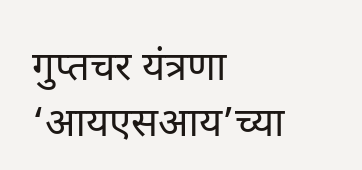गुप्तचर यंत्रणा ‘आयएसआय’च्या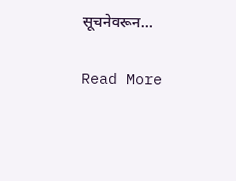सूचनेवरून…

Read More